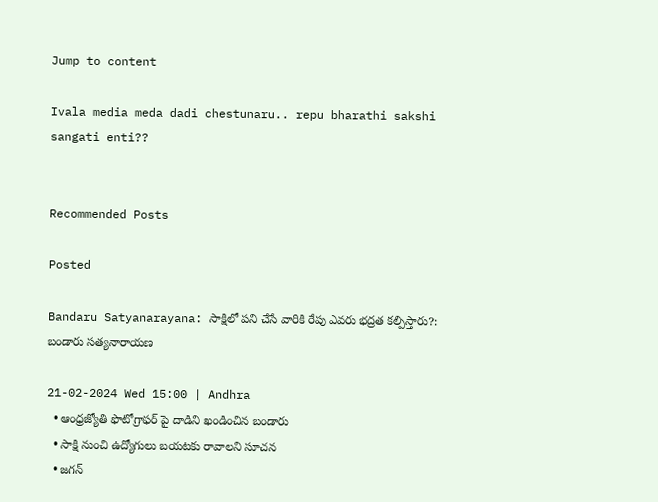Jump to content

Ivala media meda dadi chestunaru.. repu bharathi sakshi sangati enti??


Recommended Posts

Posted

Bandaru Satyanarayana: సాక్షిలో పని చేసే వారికి రేపు ఎవరు భద్రత కల్పిస్తారు?: బండారు సత్యనారాయణ

21-02-2024 Wed 15:00 | Andhra
  • ఆంధ్రజ్యోతి ఫొటోగ్రాఫర్ పై దాడిని ఖండించిన బండారు
  • సాక్షి నుంచి ఉద్యోగులు బయటకు రావాలని సూచన
  • జగన్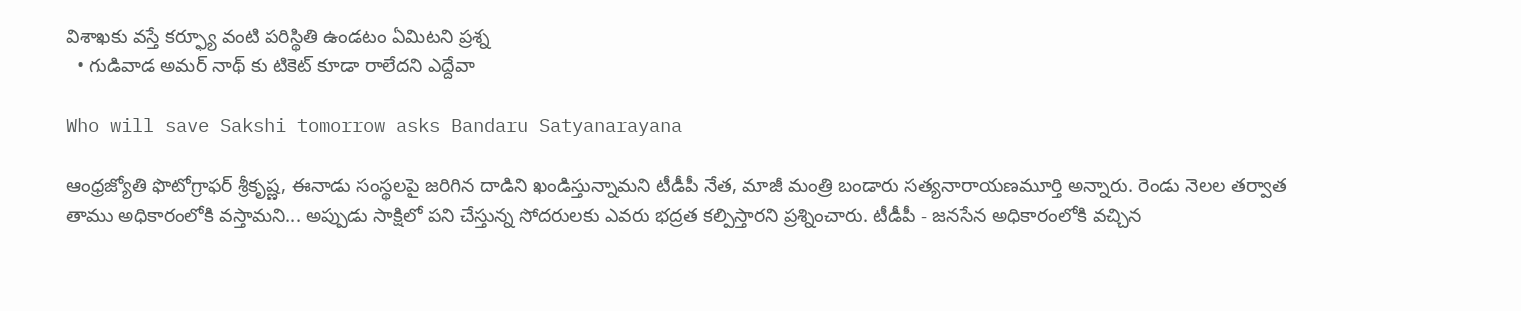విశాఖకు వస్తే కర్ఫ్యూ వంటి పరిస్థితి ఉండటం ఏమిటని ప్రశ్న
  • గుడివాడ అమర్ నాథ్ కు టికెట్ కూడా రాలేదని ఎద్దేవా

Who will save Sakshi tomorrow asks Bandaru Satyanarayana

ఆంధ్రజ్యోతి ఫొటోగ్రాఫర్ శ్రీకృష్ణ, ఈనాడు సంస్థలపై జరిగిన దాడిని ఖండిస్తున్నామని టీడీపీ నేత, మాజీ మంత్రి బండారు సత్యనారాయణమూర్తి అన్నారు. రెండు నెలల తర్వాత తాము అధికారంలోకి వస్తామని... అప్పుడు సాక్షిలో పని చేస్తున్న సోదరులకు ఎవరు భద్రత కల్పిస్తారని ప్రశ్నించారు. టీడీపీ - జనసేన అధికారంలోకి వచ్చిన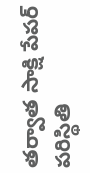తర్వాత సాక్షి పేపర్ పరిస్థితి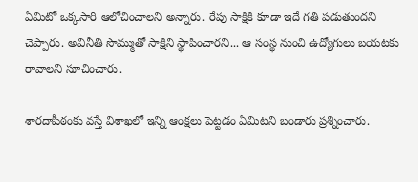ఏమిటో ఒక్కసారి ఆలోచించాలని అన్నారు. రేపు సాక్షికి కూడా ఇదే గతి పడుతుందని చెప్పారు. అవినీతి సొమ్ముతో సాక్షిని స్థాపించారని... ఆ సంస్థ నుంచి ఉద్యోగులు బయటకు రావాలని సూచించారు.

శారదాపీఠంకు వస్తే విశాఖలో ఇన్ని ఆంక్షలు పెట్టడం ఏమిటని బండారు ప్రశ్నించారు.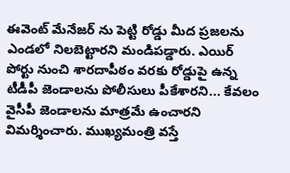ఈవెంట్ మేనేజర్ ను పెట్టి రోడ్డు మీద ప్రజలను ఎండలో నిలబెట్టారని మండిపడ్డారు. ఎయిర్ పోర్టు నుంచి శారదాపీఠం వరకు రోడ్డుపై ఉన్న టీడీపీ జెండాలను పోలీసులు పీకేశారని... కేవలం వైసీపీ జెండాలను మాత్రమే ఉంచారని విమర్శించారు. ముఖ్యమంత్రి వస్తే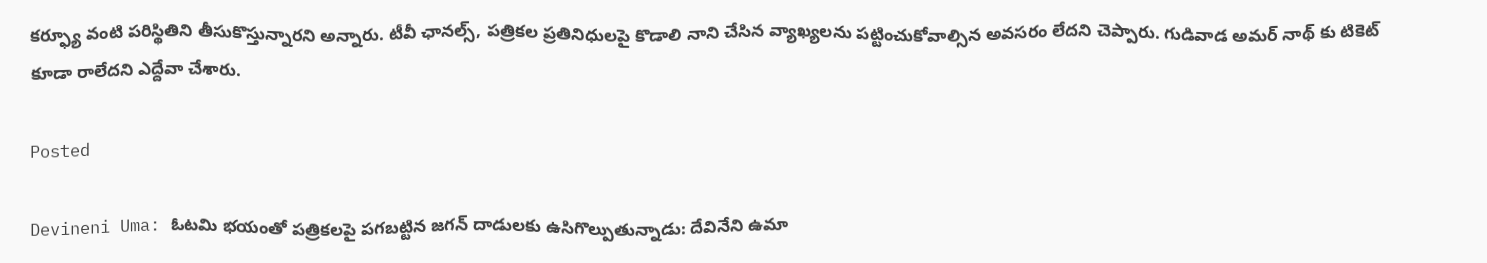కర్ఫ్యూ వంటి పరిస్థితిని తీసుకొస్తున్నారని అన్నారు. టీవీ ఛానల్స్, పత్రికల ప్రతినిధులపై కొడాలి నాని చేసిన వ్యాఖ్యలను పట్టించుకోవాల్సిన అవసరం లేదని చెప్పారు. గుడివాడ అమర్ నాథ్ కు టికెట్ కూడా రాలేదని ఎద్దేవా చేశారు.

Posted

Devineni Uma: ఓటమి భయంతో పత్రికలపై పగబట్టిన జగన్ దాడులకు ఉసిగొల్పుతున్నాడు: దేవినేని ఉమా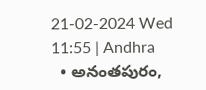21-02-2024 Wed 11:55 | Andhra
  • అనంతపురం,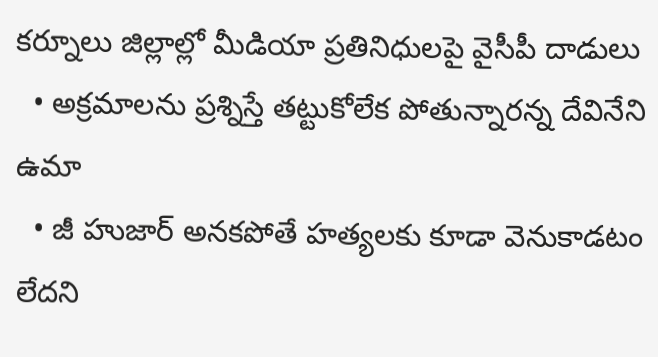కర్నూలు జిల్లాల్లో మీడియా ప్రతినిధులపై వైసీపీ దాడులు
  • అక్రమాలను ప్రశ్నిస్తే తట్టుకోలేక పోతున్నారన్న దేవినేని ఉమా
  • జీ హుజార్ అనకపోతే హత్యలకు కూడా వెనుకాడటం లేదని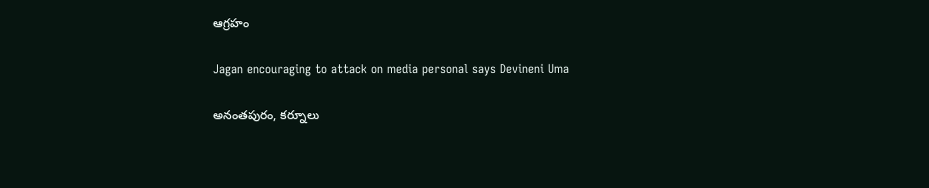ఆగ్రహం

Jagan encouraging to attack on media personal says Devineni Uma

అనంతపురం, కర్నూలు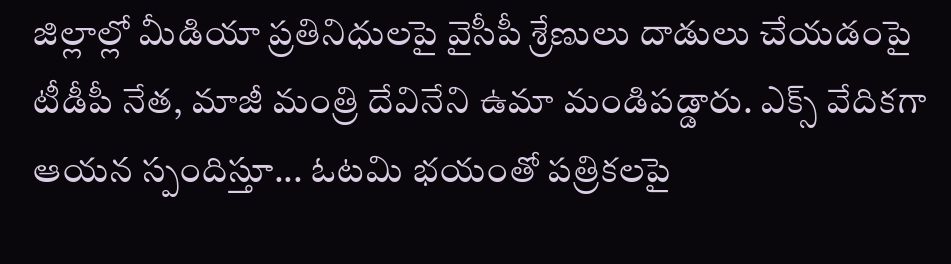జిల్లాల్లో మీడియా ప్రతినిధులపై వైసీపీ శ్రేణులు దాడులు చేయడంపై టీడీపీ నేత, మాజీ మంత్రి దేవినేని ఉమా మండిపడ్డారు. ఎక్స్ వేదికగా ఆయన స్పందిస్తూ... ఓటమి భయంతో పత్రికలపై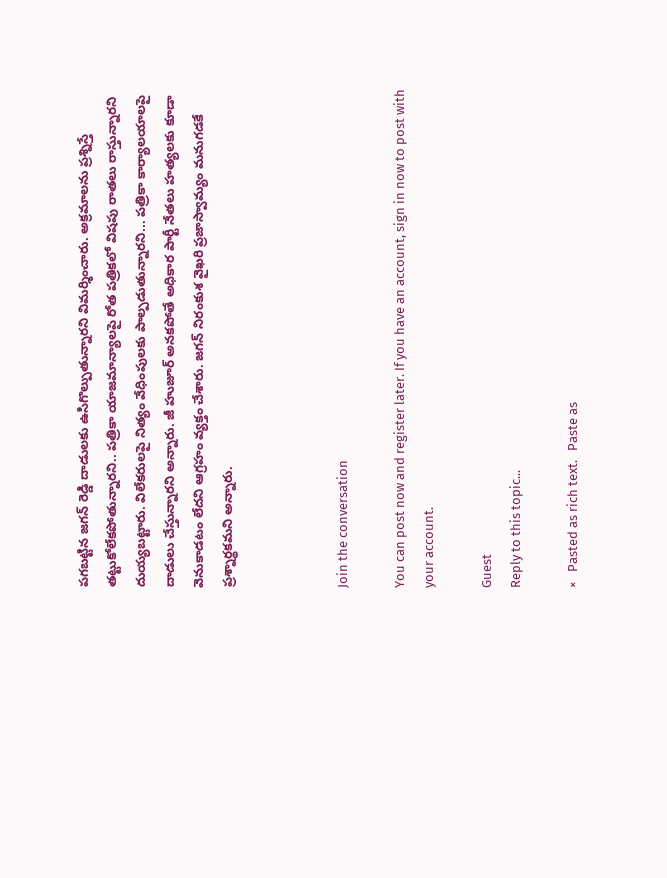పగబట్టిన జగన్ రెడ్డి దాడులకు ఉసిగొల్పుతున్నారని విమర్శించారు. అక్రమాలను ప్రశ్నిస్తే తట్టుకోలేకపోతున్నారని.. పత్రికా యాజమాన్యాలపై రోత పత్రికలో విషపు రాతలు రాస్తున్నారని దుయ్యబట్టారు. విలేకరులపై నిత్యం వేధింపులకు పాల్పడుతున్నారని... పత్రికా కార్యాలయాలపై దాడులు చేస్తున్నారని అన్నారు. జీ హుజూర్ అనకపోతే అధికార పార్టీ నేతలు హత్యలకు కూడా వెనుకాడటం లేదని ఆగ్రహం వ్యక్తం చేశారు. జగన్ నిరంకుశ వైఖరి ప్రజాస్వామ్యం మనుగడకే ప్రశ్నార్థకమని అన్నారు.



Join the conversation

You can post now and register later. If you have an account, sign in now to post with your account.

Guest
Reply to this topic...

×   Pasted as rich text.   Paste as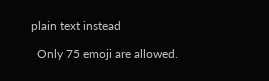plain text instead

  Only 75 emoji are allowed.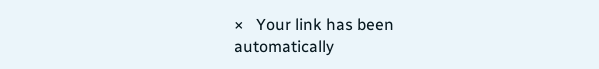×   Your link has been automatically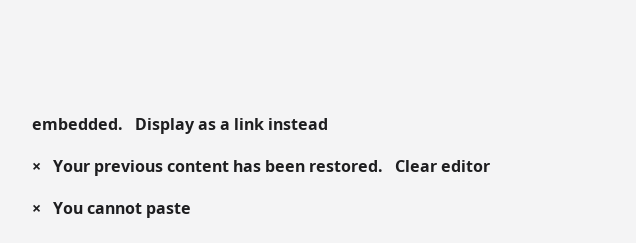embedded.   Display as a link instead

×   Your previous content has been restored.   Clear editor

×   You cannot paste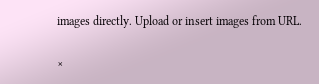images directly. Upload or insert images from URL.

×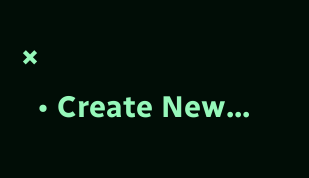×
  • Create New...